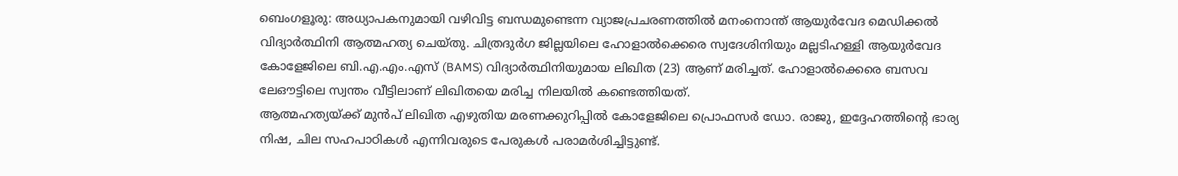ബെംഗളൂരു: അധ്യാപകനുമായി വഴിവിട്ട ബന്ധമുണ്ടെന്ന വ്യാജപ്രചരണത്തിൽ മനംനൊന്ത് ആയുർവേദ മെഡിക്കൽ വിദ്യാർത്ഥിനി ആത്മഹത്യ ചെയ്തു. ചിത്രദുർഗ ജില്ലയിലെ ഹോളാൽക്കെരെ സ്വദേശിനിയും മല്ലടിഹള്ളി ആയുർവേദ കോളേജിലെ ബി.എ.എം.എസ് (BAMS) വിദ്യാർത്ഥിനിയുമായ ലിഖിത (23) ആണ് മരിച്ചത്. ഹോളാൽക്കെരെ ബസവ ലേഔട്ടിലെ സ്വന്തം വീട്ടിലാണ് ലിഖിതയെ മരിച്ച നിലയിൽ കണ്ടെത്തിയത്.
ആത്മഹത്യയ്ക്ക് മുൻപ് ലിഖിത എഴുതിയ മരണക്കുറിപ്പിൽ കോളേജിലെ പ്രൊഫസർ ഡോ. രാജു, ഇദ്ദേഹത്തിന്റെ ഭാര്യ നിഷ, ചില സഹപാഠികൾ എന്നിവരുടെ പേരുകൾ പരാമർശിച്ചിട്ടുണ്ട്.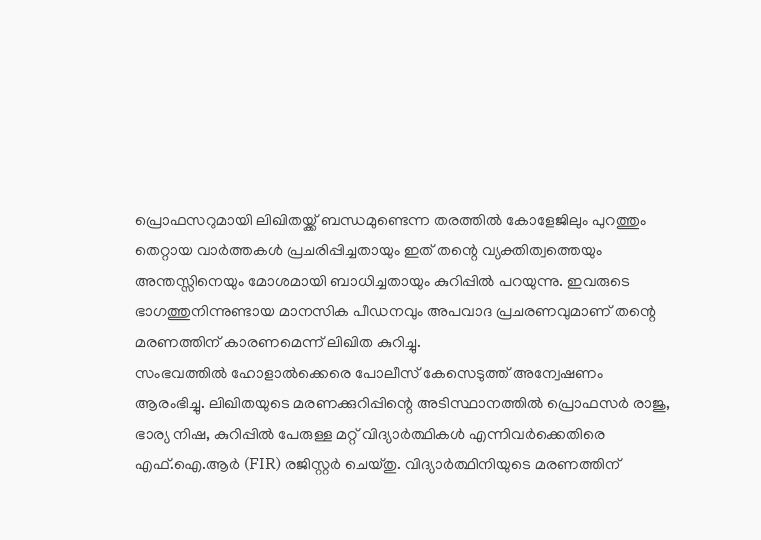പ്രൊഫസറുമായി ലിഖിതയ്ക്ക് ബന്ധമുണ്ടെന്ന തരത്തിൽ കോളേജിലും പുറത്തും തെറ്റായ വാർത്തകൾ പ്രചരിപ്പിച്ചതായും ഇത് തന്റെ വ്യക്തിത്വത്തെയും അന്തസ്സിനെയും മോശമായി ബാധിച്ചതായും കുറിപ്പിൽ പറയുന്നു. ഇവരുടെ ഭാഗത്തുനിന്നുണ്ടായ മാനസിക പീഡനവും അപവാദ പ്രചരണവുമാണ് തന്റെ മരണത്തിന് കാരണമെന്ന് ലിഖിത കുറിച്ചു.
സംഭവത്തിൽ ഹോളാൽക്കെരെ പോലീസ് കേസെടുത്ത് അന്വേഷണം ആരംഭിച്ചു. ലിഖിതയുടെ മരണക്കുറിപ്പിന്റെ അടിസ്ഥാനത്തിൽ പ്രൊഫസർ രാജു, ഭാര്യ നിഷ, കുറിപ്പിൽ പേരുള്ള മറ്റ് വിദ്യാർത്ഥികൾ എന്നിവർക്കെതിരെ എഫ്.ഐ.ആർ (FIR) രജിസ്റ്റർ ചെയ്തു. വിദ്യാർത്ഥിനിയുടെ മരണത്തിന്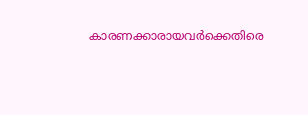കാരണക്കാരായവർക്കെതിരെ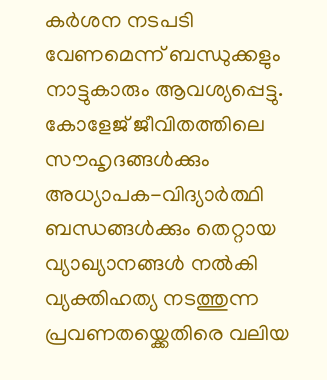കർശന നടപടി വേണമെന്ന് ബന്ധുക്കളും നാട്ടുകാരും ആവശ്യപ്പെട്ടു.
കോളേജ് ജീവിതത്തിലെ സൗഹൃദങ്ങൾക്കും അധ്യാപക-വിദ്യാർത്ഥി ബന്ധങ്ങൾക്കും തെറ്റായ വ്യാഖ്യാനങ്ങൾ നൽകി വ്യക്തിഹത്യ നടത്തുന്ന പ്രവണതയ്ക്കെതിരെ വലിയ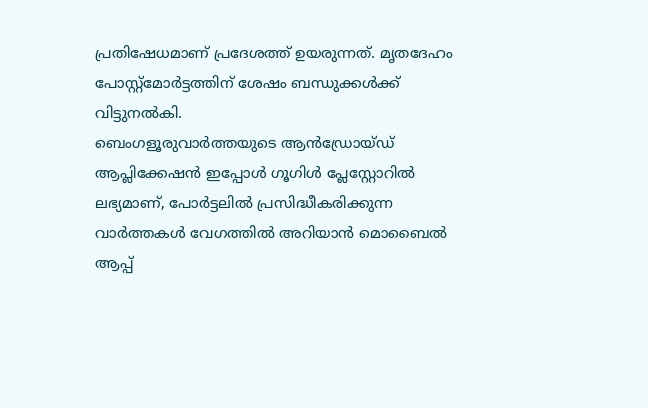പ്രതിഷേധമാണ് പ്രദേശത്ത് ഉയരുന്നത്. മൃതദേഹം പോസ്റ്റ്മോർട്ടത്തിന് ശേഷം ബന്ധുക്കൾക്ക് വിട്ടുനൽകി.
ബെംഗളൂരുവാർത്തയുടെ ആൻഡ്രോയ്ഡ് ആപ്ലിക്കേഷൻ ഇപ്പോൾ ഗൂഗിൾ പ്ലേസ്റ്റോറിൽ ലഭ്യമാണ്, പോർട്ടലിൽ പ്രസിദ്ധീകരിക്കുന്ന വാർത്തകൾ വേഗത്തിൽ അറിയാൻ മൊബൈൽ ആപ്പ്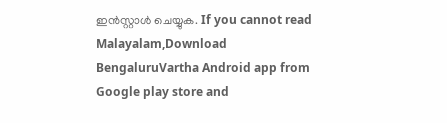ഇൻസ്റ്റാൾ ചെയ്യുക. If you cannot read Malayalam,Download BengaluruVartha Android app from Google play store and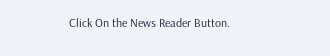Click On the News Reader Button.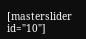[masterslider id="10"]